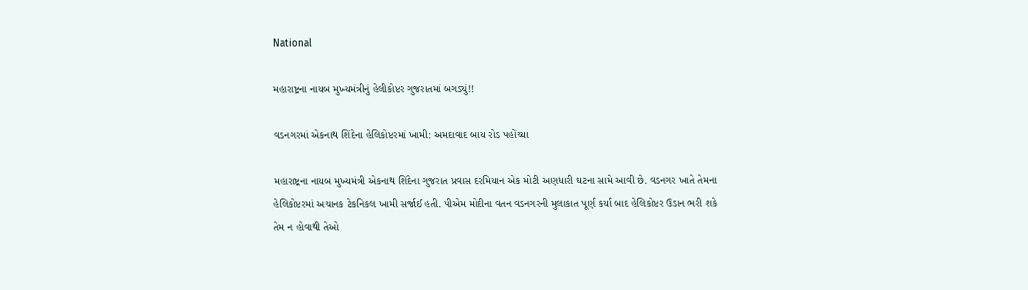National

મહારાષ્ટ્રના નાયબ મુખ્યમંત્રીનું હેલીકોપ્ટર ગુજરાતમાં બગડ્યું!!

વડનગરમાં એકનાથ શિંદેના હેલિકોપ્ટરમાં ખામી: અમદાવાદ બાય રોડ પહોંચ્યા

મહારાષ્ટ્રના નાયબ મુખ્યમંત્રી એકનાથ શિંદેના ગુજરાત પ્રવાસ દરમિયાન એક મોટી અણધારી ઘટના સામે આવી છે. વડનગર ખાતે તેમના હેલિકોપ્ટરમાં અચાનક ટેકનિકલ ખામી સર્જાઈ હતી. પીએમ મોદીના વતન વડનગરની મુલાકાત પૂર્ણ કર્યા બાદ હેલિકોપ્ટર ઉડાન ભરી શકે તેમ ન હોવાથી તેઓ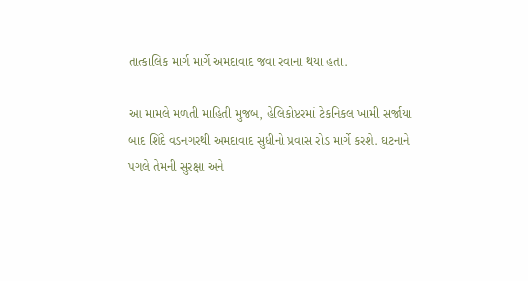તાત્કાલિક માર્ગ માર્ગે અમદાવાદ જવા રવાના થયા હતા.

આ મામલે મળતી માહિતી મુજબ, હેલિકોપ્ટરમાં ટેકનિકલ ખામી સર્જાયા બાદ શિંદે વડનગરથી અમદાવાદ સુધીનો પ્રવાસ રોડ માર્ગે કરશે. ઘટનાને પગલે તેમની સુરક્ષા અને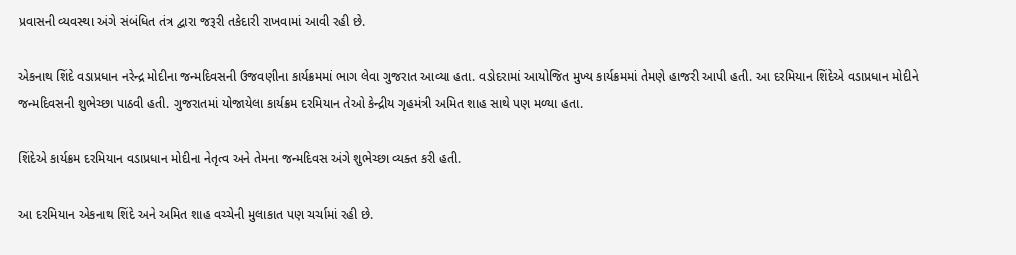પ્રવાસની વ્યવસ્થા અંગે સંબંધિત તંત્ર દ્વારા જરૂરી તકેદારી રાખવામાં આવી રહી છે.

એકનાથ શિંદે વડાપ્રધાન નરેન્દ્ર મોદીના જન્મદિવસની ઉજવણીના કાર્યક્રમમાં ભાગ લેવા ગુજરાત આવ્યા હતા. વડોદરામાં આયોજિત મુખ્ય કાર્યક્રમમાં તેમણે હાજરી આપી હતી. આ દરમિયાન શિંદેએ વડાપ્રધાન મોદીને જન્મદિવસની શુભેચ્છા પાઠવી હતી. ગુજરાતમાં યોજાયેલા કાર્યક્રમ દરમિયાન તેઓ કેન્દ્રીય ગૃહમંત્રી અમિત શાહ સાથે પણ મળ્યા હતા.

શિંદેએ કાર્યક્રમ દરમિયાન વડાપ્રધાન મોદીના નેતૃત્વ અને તેમના જન્મદિવસ અંગે શુભેચ્છા વ્યક્ત કરી હતી.

આ દરમિયાન એકનાથ શિંદે અને અમિત શાહ વચ્ચેની મુલાકાત પણ ચર્ચામાં રહી છે.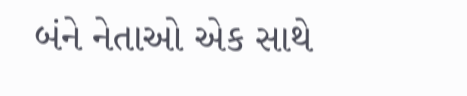બંને નેતાઓ એક સાથે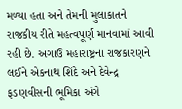મળ્યા હતા અને તેમની મુલાકાતને રાજકીય રીતે મહત્વપૂર્ણ માનવામાં આવી રહી છે. અગાઉ મહારાષ્ટ્રના રાજકારણને લઈને એકનાથ શિંદે અને દેવેન્દ્ર ફડણવીસની ભૂમિકા અંગે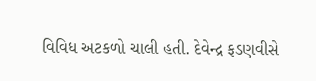વિવિધ અટકળો ચાલી હતી. દેવેન્દ્ર ફડણવીસે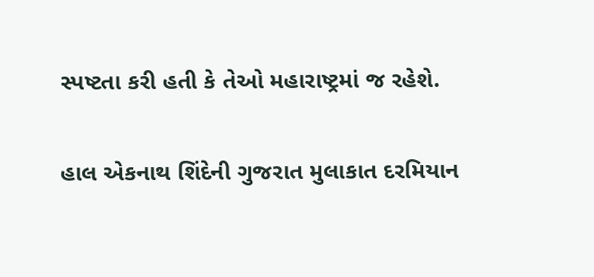સ્પષ્ટતા કરી હતી કે તેઓ મહારાષ્ટ્રમાં જ રહેશે.

હાલ એકનાથ શિંદેની ગુજરાત મુલાકાત દરમિયાન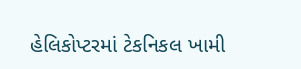હેલિકોપ્ટરમાં ટેકનિકલ ખામી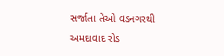સર્જાતા તેઓ વડનગરથી અમદાવાદ રોડ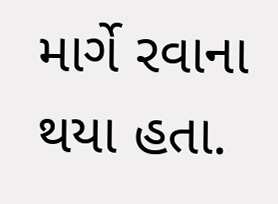માર્ગે રવાના થયા હતા.